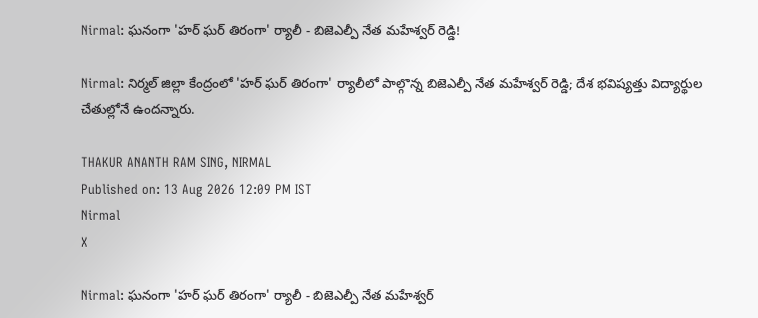Nirmal: ఘనంగా 'హర్ ఘర్ తిరంగా' ర్యాలీ - బిజెఎల్పీ నేత మహేశ్వర్ రెడ్డి!

Nirmal: నిర్మల్ జిల్లా కేంద్రంలో 'హర్ ఘర్ తిరంగా' ర్యాలీలో పాల్గొన్న బిజెఎల్పీ నేత మహేశ్వర్ రెడ్డి; దేశ భవిష్యత్తు విద్యార్థుల చేతుల్లోనే ఉందన్నారు.

THAKUR ANANTH RAM SING, NIRMAL
Published on: 13 Aug 2026 12:09 PM IST
Nirmal
X

Nirmal: ఘనంగా 'హర్ ఘర్ తిరంగా' ర్యాలీ - బిజెఎల్పీ నేత మహేశ్వర్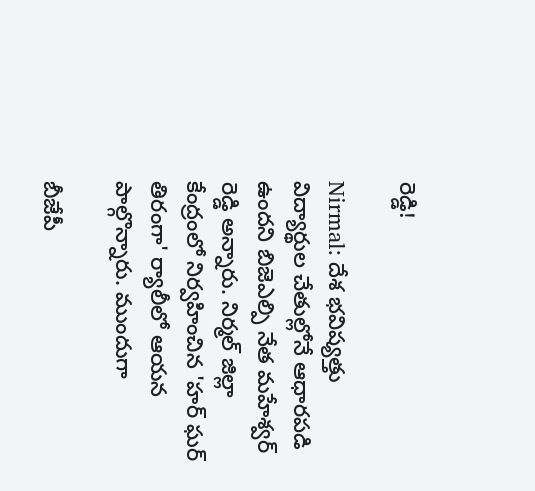రెడ్డి!

Nirmal: దేశ భవిష్యత్తు విద్యార్థుల చేతుల్లోనే ఆధారపడి ఉందని బిజెఎల్పి నేత మహేశ్వర్ రెడ్డి అన్నారు. నిర్మల్ జిల్లా కేంద్రంలో నిర్వహించిన 'హర్ ఘర్ తిరంగా' ర్యాలీలో ఆయన పాల్గొన్నారు. ముందుగా

బీజేపీ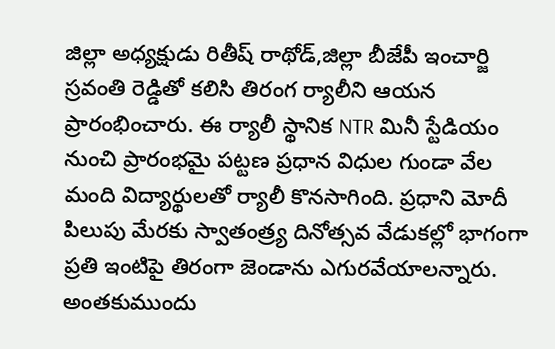జిల్లా అధ్యక్షుడు రితీష్ రాథోడ్,జిల్లా బీజేపీ ఇంచార్జి స్రవంతి రెడ్డితో కలిసి తిరంగ ర్యాలీని ఆయన ప్రారంభించారు. ఈ ర్యాలీ స్థానిక NTR మినీ స్టేడియం నుంచి ప్రారంభమై పట్టణ ప్రధాన విధుల గుండా వేల మంది విద్యార్థులతో ర్యాలీ కొనసాగింది. ప్రధాని మోదీ పిలుపు మేరకు స్వాతంత్ర్య దినోత్సవ వేడుకల్లో భాగంగా ప్రతి ఇంటిపై తిరంగా జెండాను ఎగురవేయాలన్నారు. అంతకుముందు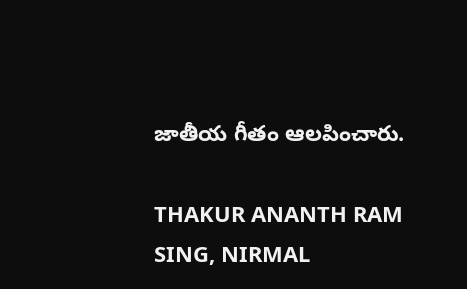జాతీయ గీతం ఆలపించారు.

THAKUR ANANTH RAM SING, NIRMAL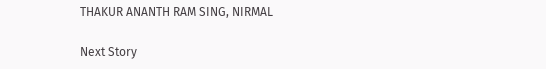THAKUR ANANTH RAM SING, NIRMAL

Next Story